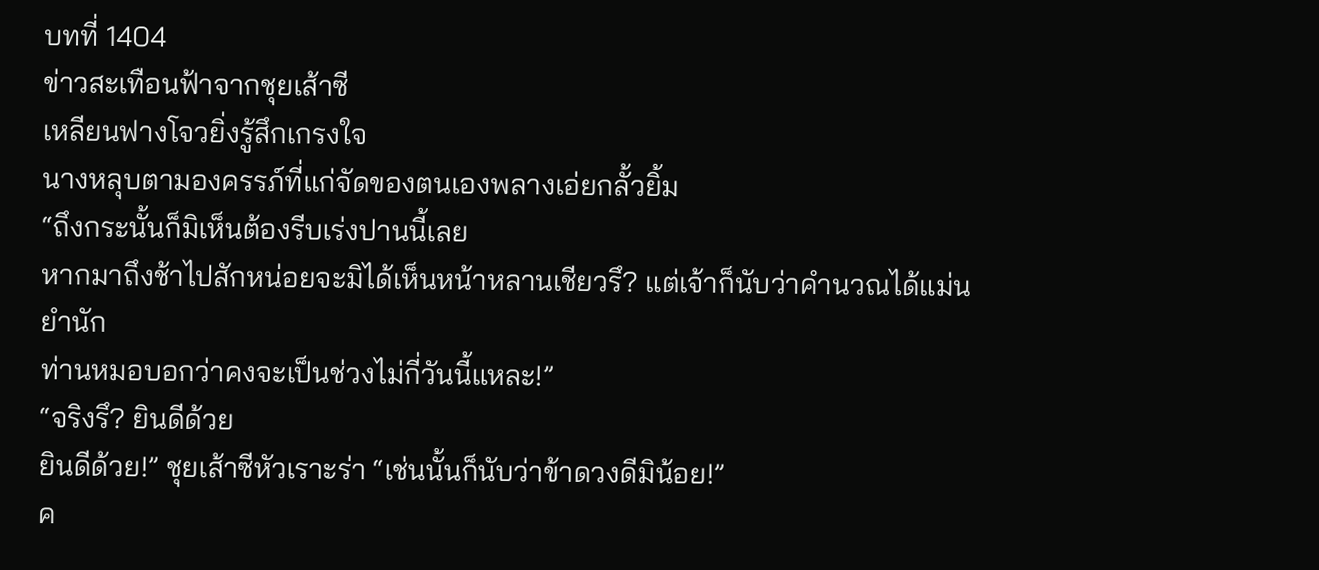บทที่ 1404
ข่าวสะเทือนฟ้าจากชุยเส้าซี
เหลียนฟางโจวยิ่งรู้สึกเกรงใจ
นางหลุบตามองครรภ์ที่แก่จัดของตนเองพลางเอ่ยกลั้วยิ้ม
“ถึงกระนั้นก็มิเห็นต้องรีบเร่งปานนี้เลย
หากมาถึงช้าไปสักหน่อยจะมิได้เห็นหน้าหลานเชียวรึ? แต่เจ้าก็นับว่าคำนวณได้แม่นยำนัก
ท่านหมอบอกว่าคงจะเป็นช่วงไม่กี่วันนี้แหละ!”
“จริงรึ? ยินดีด้วย
ยินดีด้วย!” ชุยเส้าซีหัวเราะร่า “เช่นนั้นก็นับว่าข้าดวงดีมิน้อย!”
ค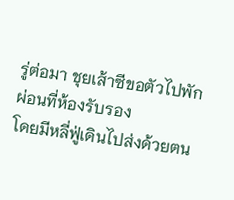รู่ต่อมา ชุยเส้าซีขอตัวไปพักผ่อนที่ห้องรับรอง
โดยมีหลี่ฟู่เดินไปส่งด้วยตน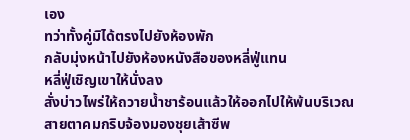เอง
ทว่าทั้งคู่มิได้ตรงไปยังห้องพัก
กลับมุ่งหน้าไปยังห้องหนังสือของหลี่ฟู่แทน
หลี่ฟู่เชิญเขาให้นั่งลง
สั่งบ่าวไพร่ให้ถวายน้ำชาร้อนแล้วให้ออกไปให้พ้นบริเวณ
สายตาคมกริบจ้องมองชุยเส้าซีพ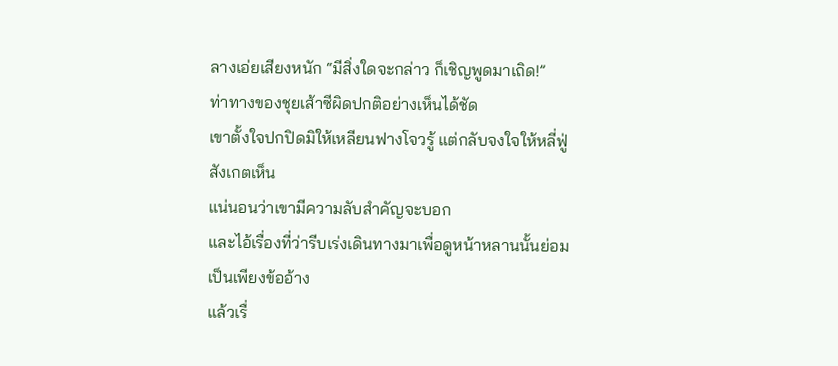ลางเอ่ยเสียงหนัก “มีสิ่งใดจะกล่าว ก็เชิญพูดมาเถิด!”
ท่าทางของชุยเส้าซีผิดปกติอย่างเห็นได้ชัด
เขาตั้งใจปกปิดมิให้เหลียนฟางโจวรู้ แต่กลับจงใจให้หลี่ฟู่สังเกตเห็น
แน่นอนว่าเขามีความลับสำคัญจะบอก
และไอ้เรื่องที่ว่ารีบเร่งเดินทางมาเพื่อดูหน้าหลานนั้นย่อมเป็นเพียงข้ออ้าง
แล้วเรื่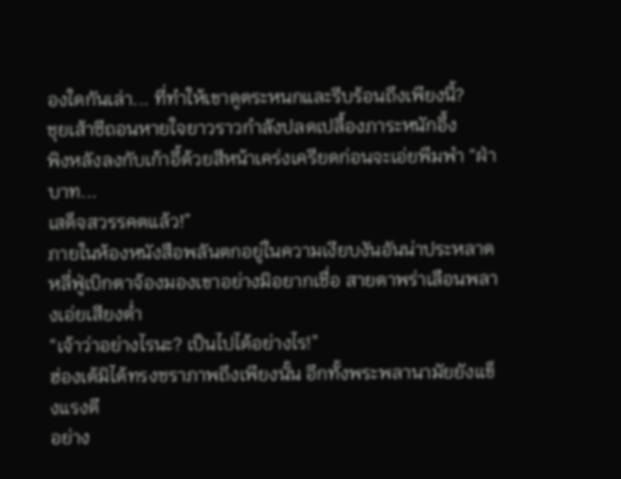องใดกันเล่า... ที่ทำให้เขาดูตระหนกและรีบร้อนถึงเพียงนี้?
ชุยเส้าซีถอนหายใจยาวราวกำลังปลดเปลื้องภาระหนักอึ้ง
พิงหลังลงกับเก้าอี้ด้วยสีหน้าเคร่งเครียดก่อนจะเอ่ยพึมพำ “ฝ่าบาท...
เสด็จสวรรคตแล้ว!”
ภายในห้องหนังสือพลันตกอยู่ในความเงียบงันอันน่าประหลาด
หลี่ฟู่เบิกตาจ้องมองเขาอย่างมิอยากเชื่อ สายตาพร่าเลือนพลางเอ่ยเสียงต่ำ
“เจ้าว่าอย่างไรนะ? เป็นไปได้อย่างไร!”
ฮ่องเต้มิได้ทรงชราภาพถึงเพียงนั้น อีกทั้งพระพลานามัยยังแข็งแรงดี
อย่าง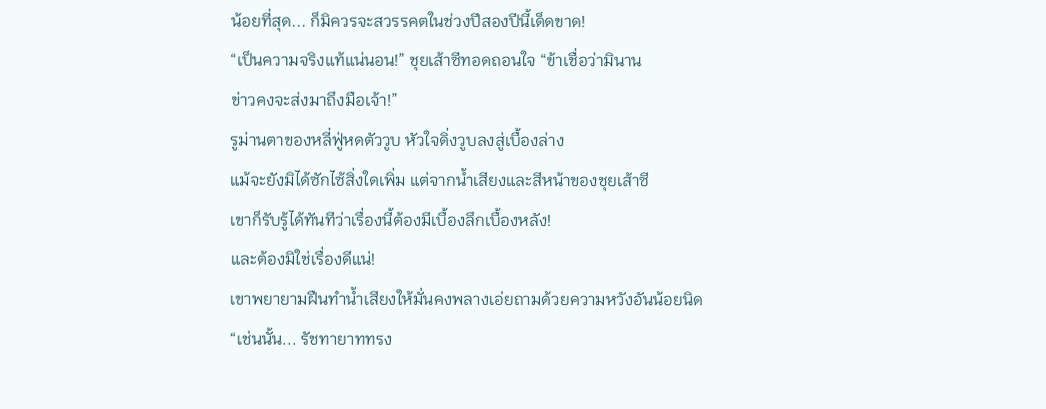น้อยที่สุด... ก็มิควรจะสวรรคตในช่วงปีสองปีนี้เด็ดขาด!
“เป็นความจริงแท้แน่นอน!” ชุยเส้าซีทอดถอนใจ “ข้าเชื่อว่ามินาน
ข่าวคงจะส่งมาถึงมือเจ้า!”
รูม่านตาของหลี่ฟู่หดตัววูบ หัวใจดิ่งวูบลงสู่เบื้องล่าง
แม้จะยังมิได้ซักไซ้สิ่งใดเพิ่ม แต่จากน้ำเสียงและสีหน้าของชุยเส้าซี
เขาก็รับรู้ได้ทันทีว่าเรื่องนี้ต้องมีเบื้องลึกเบื้องหลัง!
และต้องมิใช่เรื่องดีแน่!
เขาพยายามฝืนทำน้ำเสียงให้มั่นคงพลางเอ่ยถามด้วยความหวังอันน้อยนิด
“เช่นนั้น... รัชทายาททรง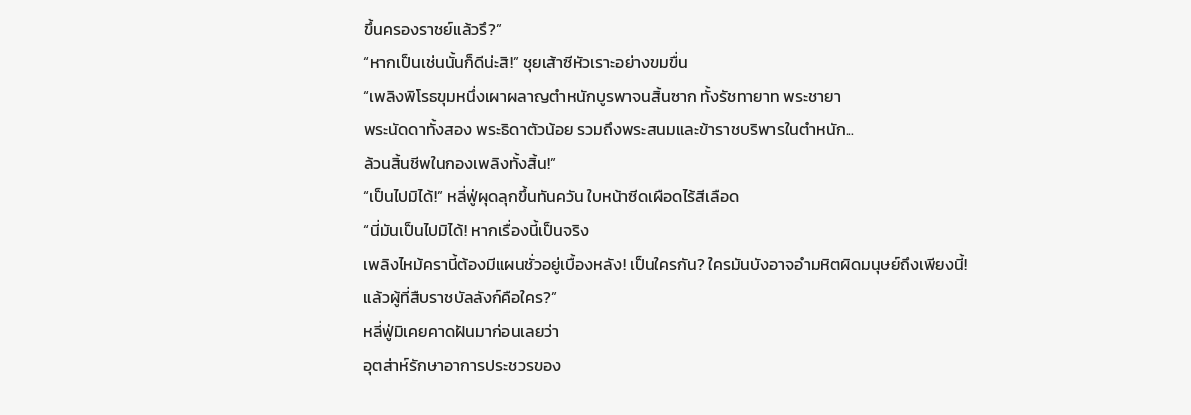ขึ้นครองราชย์แล้วรึ?”
“หากเป็นเช่นนั้นก็ดีน่ะสิ!” ชุยเส้าซีหัวเราะอย่างขมขื่น
“เพลิงพิโรธขุมหนึ่งเผาผลาญตำหนักบูรพาจนสิ้นซาก ทั้งรัชทายาท พระชายา
พระนัดดาทั้งสอง พระธิดาตัวน้อย รวมถึงพระสนมและข้าราชบริพารในตำหนัก...
ล้วนสิ้นชีพในกองเพลิงทั้งสิ้น!”
“เป็นไปมิได้!” หลี่ฟู่ผุดลุกขึ้นทันควัน ใบหน้าซีดเผือดไร้สีเลือด
“นี่มันเป็นไปมิได้! หากเรื่องนี้เป็นจริง
เพลิงไหม้ครานี้ต้องมีแผนชั่วอยู่เบื้องหลัง! เป็นใครกัน? ใครมันบังอาจอำมหิตผิดมนุษย์ถึงเพียงนี้!
แล้วผู้ที่สืบราชบัลลังก์คือใคร?”
หลี่ฟู่มิเคยคาดฝันมาก่อนเลยว่า
อุตส่าห์รักษาอาการประชวรของ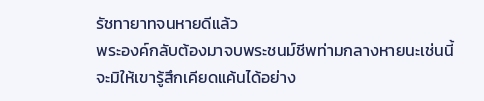รัชทายาทจนหายดีแล้ว
พระองค์กลับต้องมาจบพระชนม์ชีพท่ามกลางหายนะเช่นนี้
จะมิให้เขารู้สึกเคียดแค้นได้อย่าง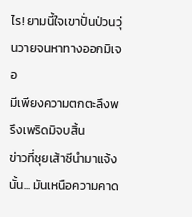ไร! ยามนี้ใจเขาปั่นป่วนวุ่นวายจนหาทางออกมิเจอ
มีเพียงความตกตะลึงพรึงเพริดมิจบสิ้น
ข่าวที่ชุยเส้าซีนำมาแจ้งนั้น... มันเหนือความคาด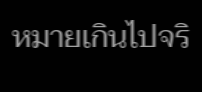หมายเกินไปจริ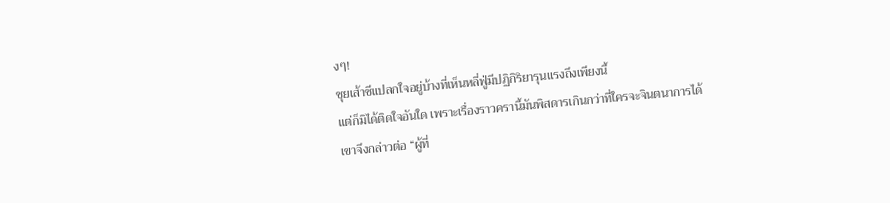งๆ!
ชุยเส้าซีแปลกใจอยู่บ้างที่เห็นหลี่ฟู่มีปฏิกิริยารุนแรงถึงเพียงนี้
แต่ก็มิได้ติดใจอันใด เพราะเรื่องราวครานี้มันพิสดารเกินกว่าที่ใครจะจินตนาการได้
เขาจึงกล่าวต่อ “ผู้ที่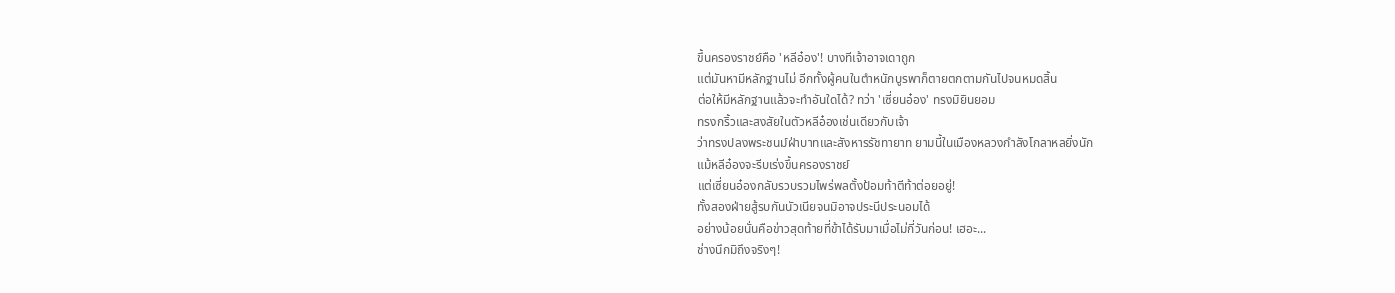ขึ้นครองราชย์คือ 'หลีอ๋อง'! บางทีเจ้าอาจเดาถูก
แต่มันหามีหลักฐานไม่ อีกทั้งผู้คนในตำหนักบูรพาก็ตายตกตามกันไปจนหมดสิ้น
ต่อให้มีหลักฐานแล้วจะทำอันใดได้? ทว่า 'เซี่ยนอ๋อง' ทรงมิยินยอม
ทรงกริ้วและสงสัยในตัวหลีอ๋องเช่นเดียวกับเจ้า
ว่าทรงปลงพระชนม์ฝ่าบาทและสังหารรัชทายาท ยามนี้ในเมืองหลวงกำลังโกลาหลยิ่งนัก
แม้หลีอ๋องจะรีบเร่งขึ้นครองราชย์
แต่เซี่ยนอ๋องกลับรวบรวมไพร่พลตั้งป้อมท้าตีท้าต่อยอยู่!
ทั้งสองฝ่ายสู้รบกันนัวเนียจนมิอาจประนีประนอมได้
อย่างน้อยนั่นคือข่าวสุดท้ายที่ข้าได้รับมาเมื่อไม่กี่วันก่อน! เฮอะ...
ช่างนึกมิถึงจริงๆ!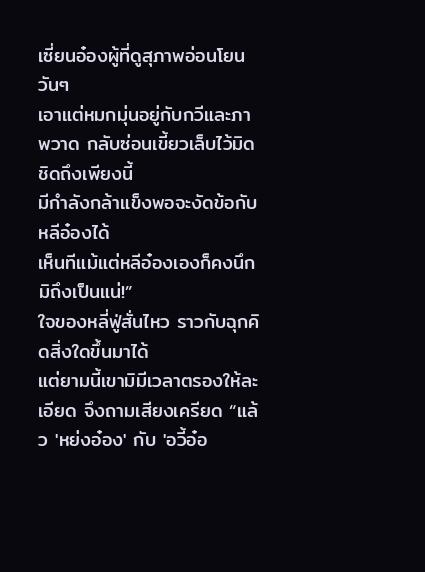เซี่ยนอ๋องผู้ที่ดูสุภาพอ่อนโยน วันๆ
เอาแต่หมกมุ่นอยู่กับกวีและภาพวาด กลับซ่อนเขี้ยวเล็บไว้มิดชิดถึงเพียงนี้
มีกำลังกล้าแข็งพอจะงัดข้อกับหลีอ๋องได้
เห็นทีแม้แต่หลีอ๋องเองก็คงนึกมิถึงเป็นแน่!”
ใจของหลี่ฟู่สั่นไหว ราวกับฉุกคิดสิ่งใดขึ้นมาได้
แต่ยามนี้เขามิมีเวลาตรองให้ละเอียด จึงถามเสียงเครียด “แล้ว 'หย่งอ๋อง' กับ 'อวี้อ๋อ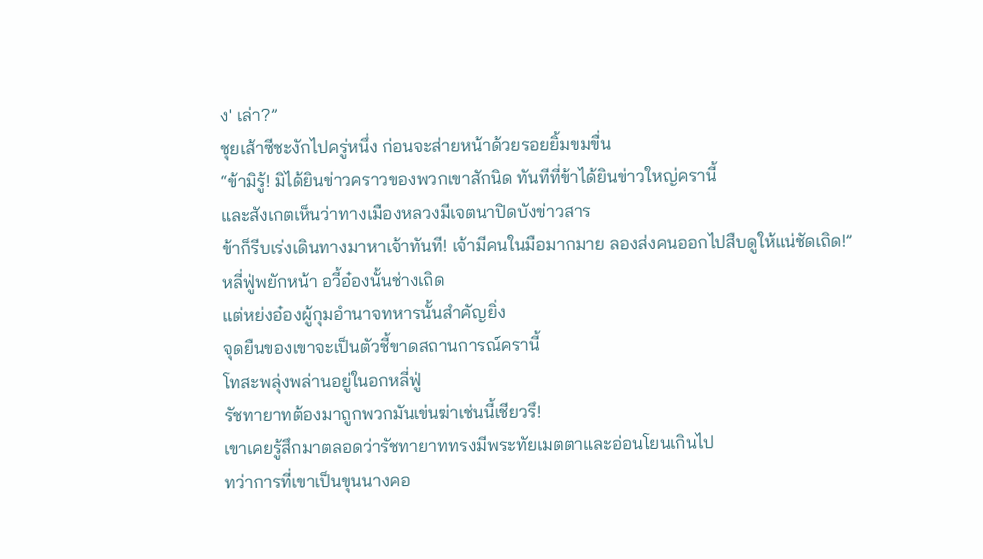ง' เล่า?”
ชุยเส้าซีชะงักไปครู่หนึ่ง ก่อนจะส่ายหน้าด้วยรอยยิ้มขมขื่น
“ข้ามิรู้! มิได้ยินข่าวคราวของพวกเขาสักนิด ทันทีที่ข้าได้ยินข่าวใหญ่ครานี้
และสังเกตเห็นว่าทางเมืองหลวงมีเจตนาปิดบังข่าวสาร
ข้าก็รีบเร่งเดินทางมาหาเจ้าทันที! เจ้ามีคนในมือมากมาย ลองส่งคนออกไปสืบดูให้แน่ชัดเถิด!”
หลี่ฟู่พยักหน้า อวี้อ๋องนั้นช่างเถิด
แต่หย่งอ๋องผู้กุมอำนาจทหารนั้นสำคัญยิ่ง
จุดยืนของเขาจะเป็นตัวชี้ขาดสถานการณ์ครานี้
โทสะพลุ่งพล่านอยู่ในอกหลี่ฟู่
รัชทายาทต้องมาถูกพวกมันเข่นฆ่าเช่นนี้เชียวรึ!
เขาเคยรู้สึกมาตลอดว่ารัชทายาททรงมีพระทัยเมตตาและอ่อนโยนเกินไป
ทว่าการที่เขาเป็นขุนนางคอ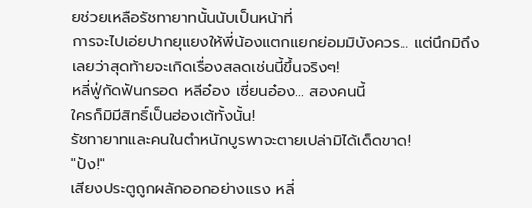ยช่วยเหลือรัชทายาทนั้นนับเป็นหน้าที่
การจะไปเอ่ยปากยุแยงให้พี่น้องแตกแยกย่อมมิบังควร... แต่นึกมิถึงเลยว่าสุดท้ายจะเกิดเรื่องสลดเช่นนี้ขึ้นจริงๆ!
หลี่ฟู่กัดฟันกรอด หลีอ๋อง เซี่ยนอ๋อง... สองคนนี้
ใครก็มิมีสิทธิ์เป็นฮ่องเต้ทั้งนั้น!
รัชทายาทและคนในตำหนักบูรพาจะตายเปล่ามิได้เด็ดขาด!
"ปัง!"
เสียงประตูถูกผลักออกอย่างแรง หลี่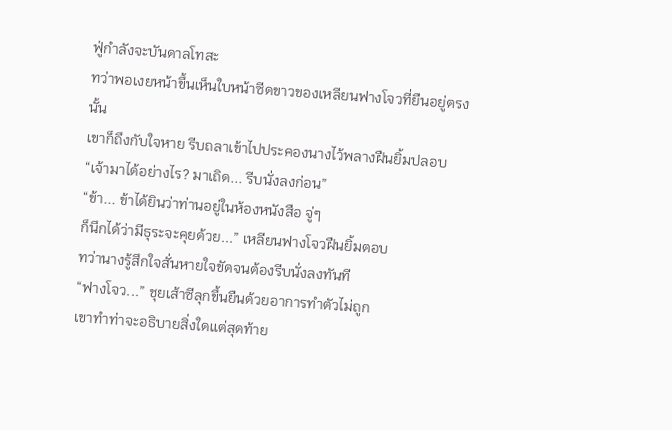ฟู่กำลังจะบันดาลโทสะ
ทว่าพอเงยหน้าขึ้นเห็นใบหน้าซีดขาวของเหลียนฟางโจวที่ยืนอยู่ตรงนั้น
เขาก็ถึงกับใจหาย รีบถลาเข้าไปประคองนางไว้พลางฝืนยิ้มปลอบ “เจ้ามาได้อย่างไร? มาเถิด... รีบนั่งลงก่อน”
“ข้า... ข้าได้ยินว่าท่านอยู่ในห้องหนังสือ จู่ๆ
ก็นึกได้ว่ามีธุระจะคุยด้วย...” เหลียนฟางโจวฝืนยิ้มตอบ
ทว่านางรู้สึกใจสั่นหายใจขัดจนต้องรีบนั่งลงทันที
“ฟางโจว...” ชุยเส้าซีลุกขึ้นยืนด้วยอาการทำตัวไม่ถูก
เขาทำท่าจะอธิบายสิ่งใดแต่สุดท้าย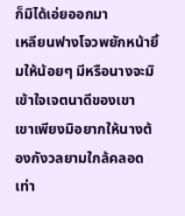ก็มิได้เอ่ยออกมา
เหลียนฟางโจวพยักหน้ายิ้มให้น้อยๆ มีหรือนางจะมิเข้าใจเจตนาดีของเขา
เขาเพียงมิอยากให้นางต้องกังวลยามใกล้คลอดเท่า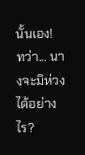นั้นเอง!
ทว่า... นางจะมิห่วงได้อย่างไร?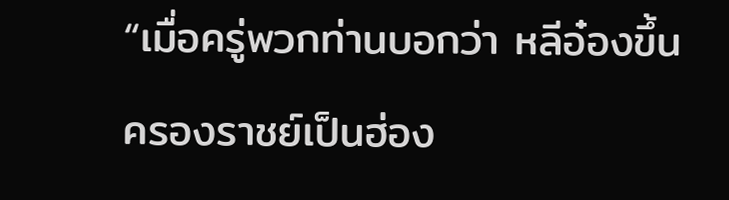“เมื่อครู่พวกท่านบอกว่า หลีอ๋องขึ้นครองราชย์เป็นฮ่อง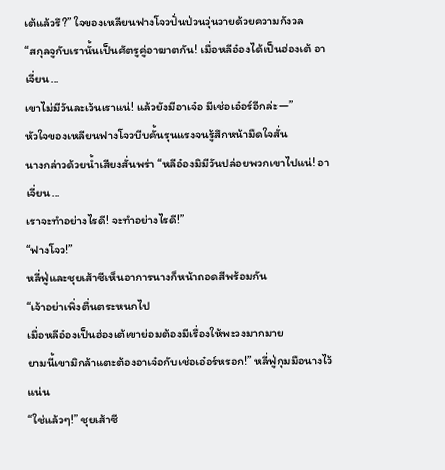เต้แล้วรึ?” ใจของเหลียนฟางโจวปั่นป่วนวุ่นวายด้วยความกังวล
“สกุลจูกับเรานั้นเป็นศัตรูคู่อาฆาตกัน! เมื่อหลีอ๋องได้เป็นฮ่องเต้ อาเจี่ยน...
เขาไม่มีวันละเว้นเราแน่! แล้วยังมีอาเจ๋อ มีเช่อเอ๋อร์อีกล่ะ—”
หัวใจของเหลียนฟางโจวบีบคั้นรุนแรงจนรู้สึกหน้ามืดใจสั่น
นางกล่าวด้วยน้ำเสียงสั่นพร่า “หลีอ๋องมิมีวันปล่อยพวกเขาไปแน่! อาเจี่ยน...
เราจะทำอย่างไรดี! จะทำอย่างไรดี!”
“ฟางโจว!”
หลี่ฟู่และชุยเส้าซีเห็นอาการนางก็หน้าถอดสีพร้อมกัน
“เจ้าอย่าเพิ่งตื่นตระหนกไป
เมื่อหลีอ๋องเป็นฮ่องเต้เขาย่อมต้องมีเรื่องให้พะวงมากมาย
ยามนี้เขามิกล้าแตะต้องอาเจ๋อกับเช่อเอ๋อร์หรอก!” หลี่ฟู่กุมมือนางไว้แน่น
“ใช่แล้วๆ!” ชุยเส้าซี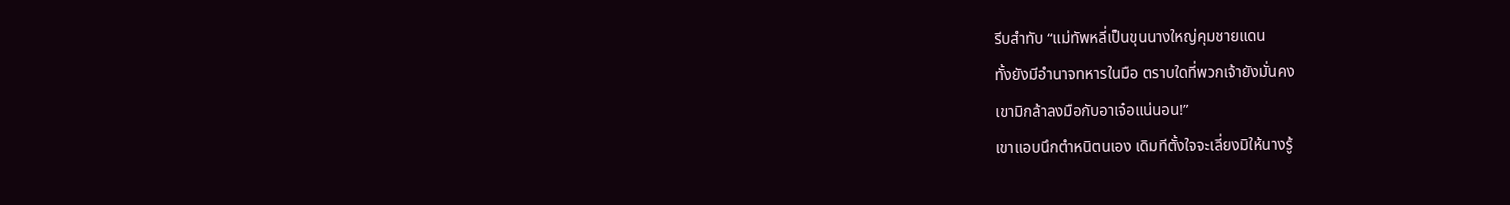รีบสำทับ “แม่ทัพหลี่เป็นขุนนางใหญ่คุมชายแดน
ทั้งยังมีอำนาจทหารในมือ ตราบใดที่พวกเจ้ายังมั่นคง
เขามิกล้าลงมือกับอาเจ๋อแน่นอน!”
เขาแอบนึกตำหนิตนเอง เดิมทีตั้งใจจะเลี่ยงมิให้นางรู้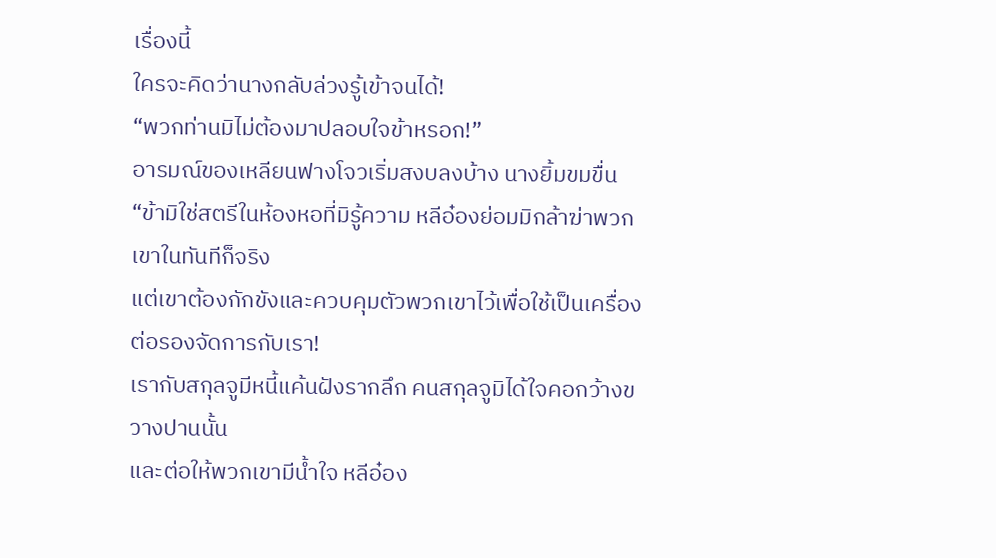เรื่องนี้
ใครจะคิดว่านางกลับล่วงรู้เข้าจนได้!
“พวกท่านมิไม่ต้องมาปลอบใจข้าหรอก!”
อารมณ์ของเหลียนฟางโจวเริ่มสงบลงบ้าง นางยิ้มขมขื่น
“ข้ามิใช่สตรีในห้องหอที่มิรู้ความ หลีอ๋องย่อมมิกล้าฆ่าพวกเขาในทันทีก็จริง
แต่เขาต้องกักขังและควบคุมตัวพวกเขาไว้เพื่อใช้เป็นเครื่องต่อรองจัดการกับเรา!
เรากับสกุลจูมีหนี้แค้นฝังรากลึก คนสกุลจูมิได้ใจคอกว้างขวางปานนั้น
และต่อให้พวกเขามีน้ำใจ หลีอ๋อง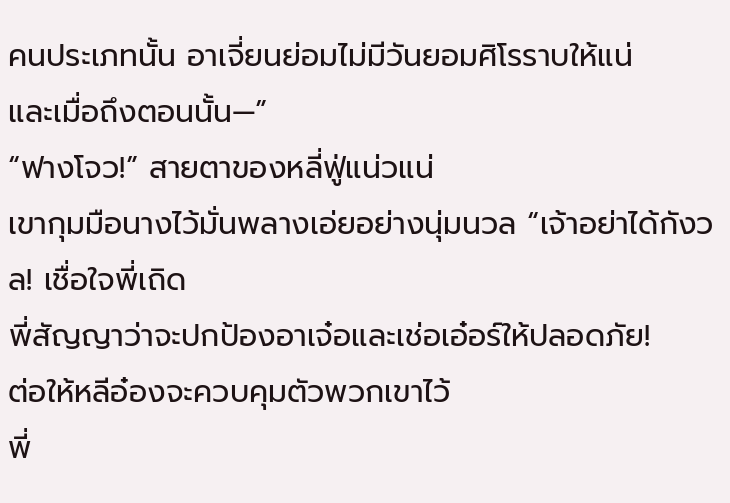คนประเภทนั้น อาเจี่ยนย่อมไม่มีวันยอมศิโรราบให้แน่
และเมื่อถึงตอนนั้น—”
“ฟางโจว!” สายตาของหลี่ฟู่แน่วแน่
เขากุมมือนางไว้มั่นพลางเอ่ยอย่างนุ่มนวล “เจ้าอย่าได้กังวล! เชื่อใจพี่เถิด
พี่สัญญาว่าจะปกป้องอาเจ๋อและเช่อเอ๋อร์ให้ปลอดภัย!
ต่อให้หลีอ๋องจะควบคุมตัวพวกเขาไว้
พี่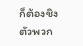ก็ต้องชิงตัวพวก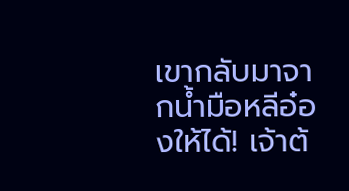เขากลับมาจากน้ำมือหลีอ๋องให้ได้! เจ้าต้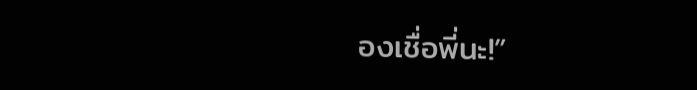องเชื่อพี่นะ!”